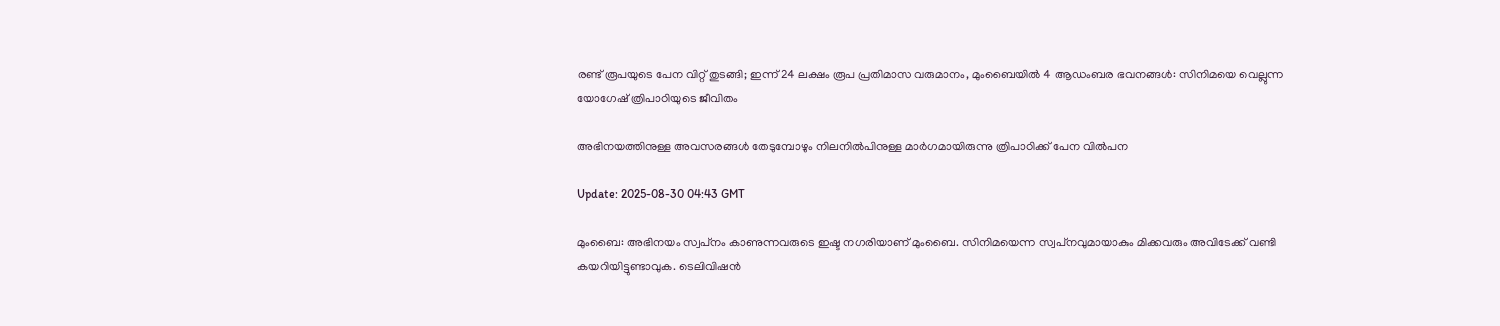രണ്ട് രൂപയുടെ പേന വിറ്റ് തുടങ്ങി; ഇന്ന് 24 ലക്ഷം രൂപ പ്രതിമാസ വരുമാനം, മുംബൈയില്‍ 4 ആഡംബര ഭവനങ്ങള്‍: സിനിമയെ വെല്ലുന്ന യോഗേഷ് ത്രിപാഠിയുടെ ജീവിതം

അഭിനയത്തിനുള്ള അവസരങ്ങള്‍ തേടുമ്പോഴും നിലനില്‍പിനുള്ള മാര്‍ഗമായിരുന്നു ത്രിപാഠിക്ക് പേന വില്‍പന

Update: 2025-08-30 04:43 GMT

മുംബൈ: അഭിനയം സ്വപ്‌നം കാണുന്നവരുടെ ഇഷ്ട നഗരിയാണ് മുംബൈ. സിനിമയെന്ന സ്വപ്‌നവുമായാകും മിക്കവരും അവിടേക്ക് വണ്ടി കയറിയിട്ടുണ്ടാവുക. ടെലിവിഷന്‍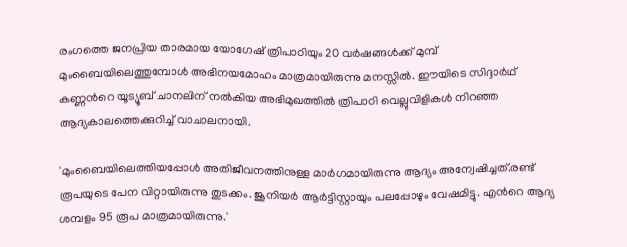രംഗത്തെ ജനപ്രിയ താരമായ യോഗേഷ് ത്രിപാഠിയും 20 വര്‍ഷങ്ങള്‍ക്ക് മുമ്പ് മുംബൈയിലെത്തുമ്പോള്‍ അഭിനയമോഹം മാത്രമായിരുന്നു മനസ്സില്‍. ഈയിടെ സിദ്ദാര്‍ഥ് കണ്ണന്‍റെ യൂട്യൂബ് ചാനലിന് നല്‍കിയ അഭിമുഖത്തില്‍ ത്രിപാഠി വെല്ലുവിളികൾ നിറഞ്ഞ ആദ്യകാലത്തെക്കുറിച്ച് വാചാലനായി.

'മുംബൈയിലെത്തിയപ്പോള്‍ അതിജീവനത്തിനുള്ള മാര്‍ഗമായിരുന്നു ആദ്യം അന്വേഷിച്ചത്.രണ്ട് രൂപയുടെ പേന വിറ്റായിരുന്നു തുടക്കം. ജൂനിയര്‍ ആര്‍ട്ടിസ്റ്റായും പലപ്പോഴും വേഷമിട്ടു. എന്‍റെ ആദ്യ ശമ്പളം 95 രൂപ മാത്രമായിരുന്നു.'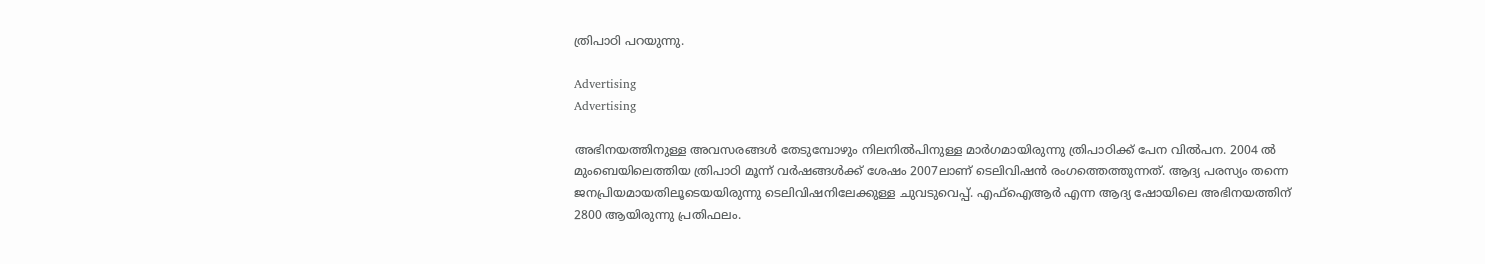ത്രിപാഠി പറയുന്നു.

Advertising
Advertising

അഭിനയത്തിനുള്ള അവസരങ്ങള്‍ തേടുമ്പോഴും നിലനില്‍പിനുള്ള മാര്‍ഗമായിരുന്നു ത്രിപാഠിക്ക് പേന വില്‍പന. 2004 ല്‍ മുംബെയിലെത്തിയ ത്രിപാഠി മൂന്ന് വര്‍ഷങ്ങള്‍ക്ക് ശേഷം 2007ലാണ് ടെലിവിഷന്‍ രംഗത്തെത്തുന്നത്. ആദ്യ പരസ്യം തന്നെ ജനപ്രിയമായതിലൂടെയയിരുന്നു ടെലിവിഷനിലേക്കുള്ള ചുവടുവെപ്പ്. എഫ്‌ഐആര്‍ എന്ന ആദ്യ ഷോയിലെ അഭിനയത്തിന് 2800 ആയിരുന്നു പ്രതിഫലം.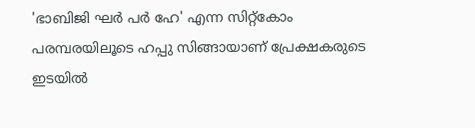'ഭാബിജി ഘര്‍ പര്‍ ഹേ' എന്ന സിറ്റ്‌കോം പരമ്പരയിലൂടെ ഹപ്പു സിങ്ങായാണ് പ്രേക്ഷകരുടെ ഇടയില്‍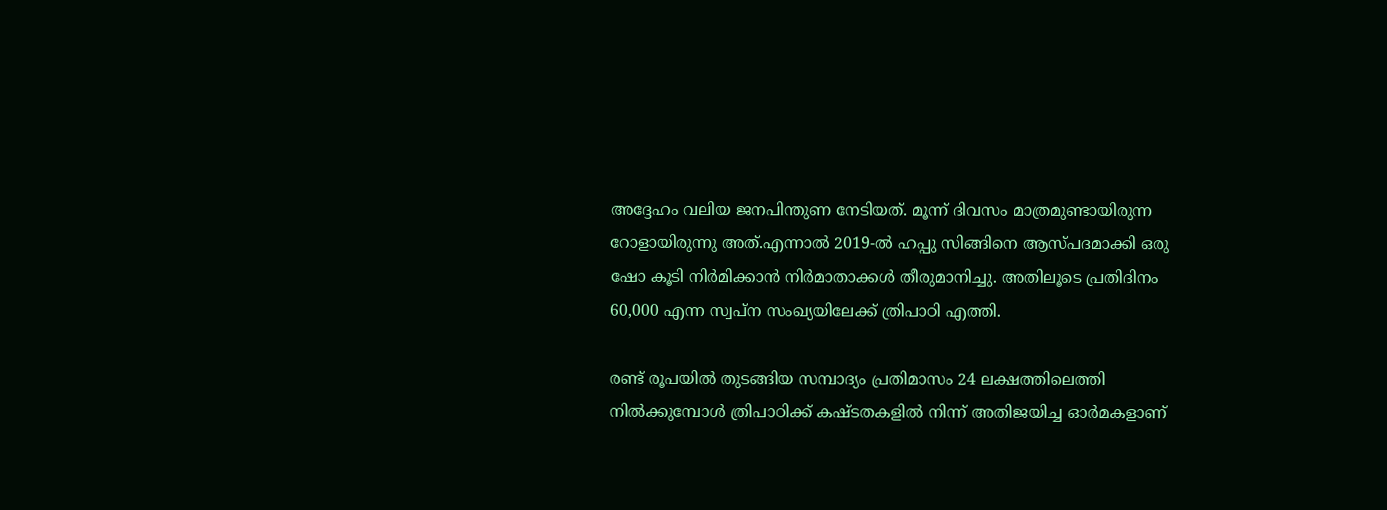അദ്ദേഹം വലിയ ജനപിന്തുണ നേടിയത്. മൂന്ന് ദിവസം മാത്രമുണ്ടായിരുന്ന റോളായിരുന്നു അത്.എന്നാല്‍ 2019-ല്‍ ഹപ്പു സിങ്ങിനെ ആസ്പദമാക്കി ഒരു ഷോ കൂടി നിര്‍മിക്കാന്‍ നിര്‍മാതാക്കള്‍ തീരുമാനിച്ചു. അതിലൂടെ പ്രതിദിനം 60,000 എന്ന സ്വപ്‌ന സംഖ്യയിലേക്ക് ത്രിപാഠി എത്തി.

രണ്ട് രൂപയില്‍ തുടങ്ങിയ സമ്പാദ്യം പ്രതിമാസം 24 ലക്ഷത്തിലെത്തി നില്‍ക്കുമ്പോള്‍ ത്രിപാഠിക്ക് കഷ്ടതകളില്‍ നിന്ന് അതിജയിച്ച ഓര്‍മകളാണ്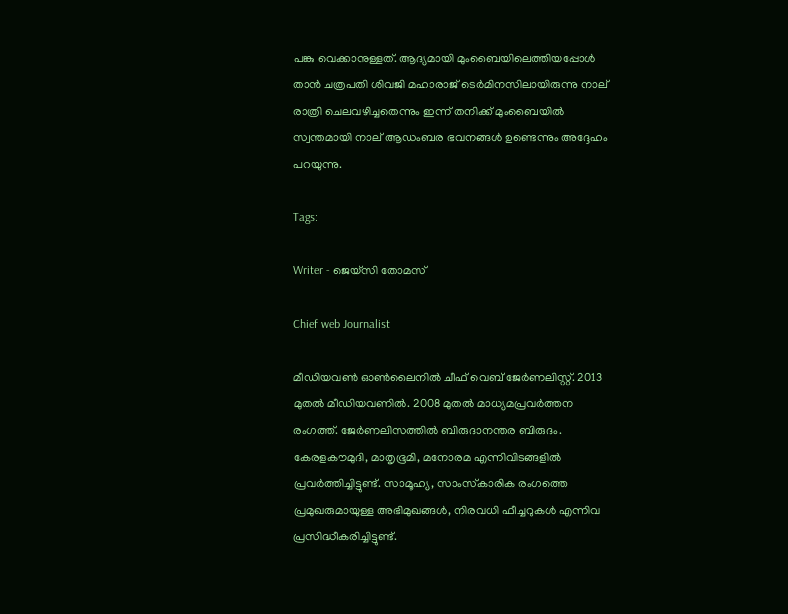പങ്കു വെക്കാനുള്ളത്. ആദ്യമായി മുംബൈയിലെത്തിയപ്പോള്‍ താന്‍ ചത്രപതി ശിവജി മഹാരാജ് ടെര്‍മിനസിലായിരുന്നു നാല് രാത്രി ചെലവഴിച്ചതെന്നും ഇന്ന് തനിക്ക് മുംബൈയില്‍ സ്വന്തമായി നാല് ആഡംബര ഭവനങ്ങള്‍ ഉണ്ടെന്നും അദ്ദേഹം പറയുന്നു.

Tags:

Writer - ജെയ്സി തോമസ്

Chief web Journalist

മീഡിയവൺ ഓൺലൈനിൽ ചീഫ് വെബ് ജേർണലിസ്റ്റ്. 2013 മുതൽ മീഡിയവണിൽ. 2008 മുതൽ മാധ്യമപ്രവർത്തന രംഗത്ത്. ജേർണലിസത്തിൽ ബിരുദാനന്തര ബിരുദം. കേരളകൗമുദി, മാതൃഭൂമി, മനോരമ എന്നിവിടങ്ങളിൽ പ്രവർത്തിച്ചിട്ടുണ്ട്. സാമൂഹ്യ, സാംസ്‌കാരിക രംഗത്തെ പ്രമുഖരുമായുള്ള അഭിമുഖങ്ങൾ, നിരവധി ഫീച്ചറുകൾ എന്നിവ പ്രസിദ്ധീകരിച്ചിട്ടുണ്ട്.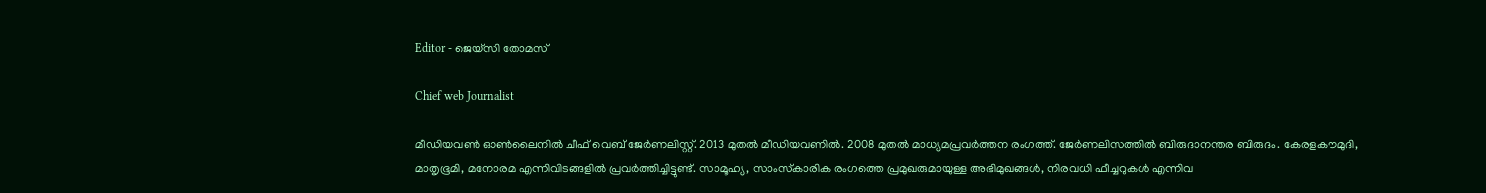Editor - ജെയ്സി തോമസ്

Chief web Journalist

മീഡിയവൺ ഓൺലൈനിൽ ചീഫ് വെബ് ജേർണലിസ്റ്റ്. 2013 മുതൽ മീഡിയവണിൽ. 2008 മുതൽ മാധ്യമപ്രവർത്തന രംഗത്ത്. ജേർണലിസത്തിൽ ബിരുദാനന്തര ബിരുദം. കേരളകൗമുദി, മാതൃഭൂമി, മനോരമ എന്നിവിടങ്ങളിൽ പ്രവർത്തിച്ചിട്ടുണ്ട്. സാമൂഹ്യ, സാംസ്‌കാരിക രംഗത്തെ പ്രമുഖരുമായുള്ള അഭിമുഖങ്ങൾ, നിരവധി ഫീച്ചറുകൾ എന്നിവ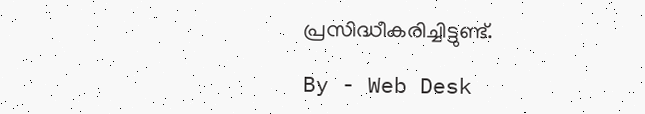പ്രസിദ്ധീകരിച്ചിട്ടുണ്ട്.

By - Web Desk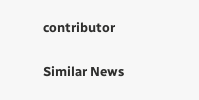contributor

Similar News